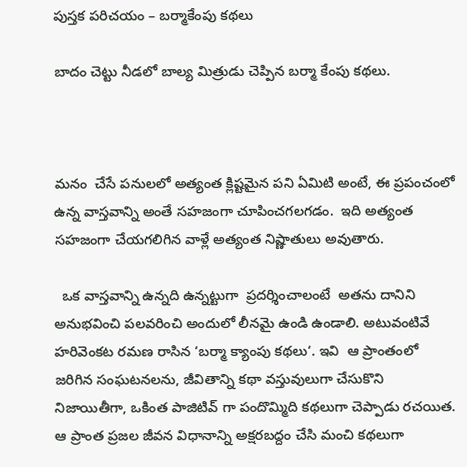పుస్తక పరిచయం – బర్మాకేంపు కథలు

బాదం చెట్టు నీడలో బాల్య మిత్రుడు చెప్పిన బర్మా కేంపు కథలు.



మనం  చేసే పనులలో అత్యంత క్లిష్టమైన పని ఏమిటి అంటే, ఈ ప్రపంచంలో ఉన్న వాస్తవాన్ని అంతే సహజంగా చూపించగలగడం.  ఇది అత్యంత సహజంగా చేయగలిగిన వాళ్లే అత్యంత నిష్ణాతులు అవుతారు.

  ఒక వాస్తవాన్ని ఉన్నది ఉన్నట్టుగా  ప్రదర్శించాలంటే  అతను దానిని అనుభవించి పలవరించి అందులో లీనమై ఉండి ఉండాలి. అటువంటివే హరివెంకట రమణ రాసిన ‘బర్మా క్యాంపు కథలు‘. ఇవి  ఆ ప్రాంతంలో  జరిగిన సంఘటనలను, జీవితాన్ని కథా వస్తువులుగా చేసుకొని నిజాయితీగా, ఒకింత పాజిటివ్ గా పందొమ్మిది కథలుగా చెప్పాడు రచయిత.  ఆ ప్రాంత ప్రజల జీవన విధానాన్ని అక్షరబద్దం చేసి మంచి కథలుగా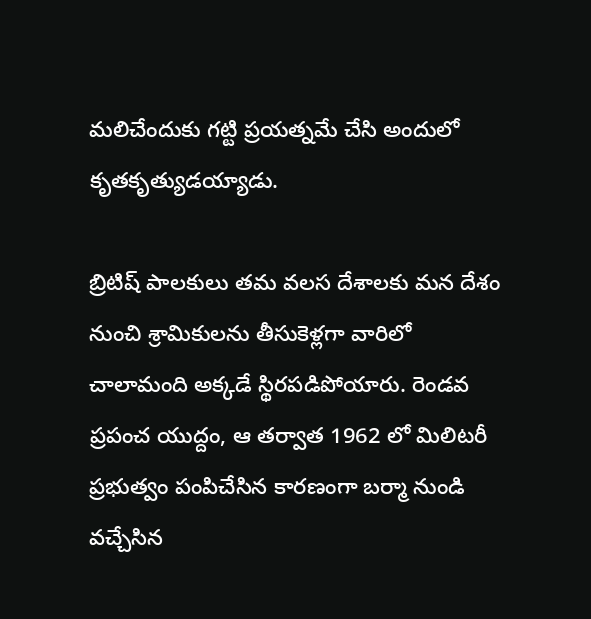మలిచేందుకు గట్టి ప్రయత్నమే చేసి అందులో కృతకృత్యుడయ్యాడు.

బ్రిటిష్ పాలకులు తమ వలస దేశాలకు మన దేశం  నుంచి శ్రామికులను తీసుకెళ్లగా వారిలో చాలామంది అక్కడే స్థిరపడిపోయారు. రెండవ ప్రపంచ యుద్దం, ఆ తర్వాత 1962 లో మిలిటరీ ప్రభుత్వం పంపిచేసిన కారణంగా బర్మా నుండి వచ్చేసిన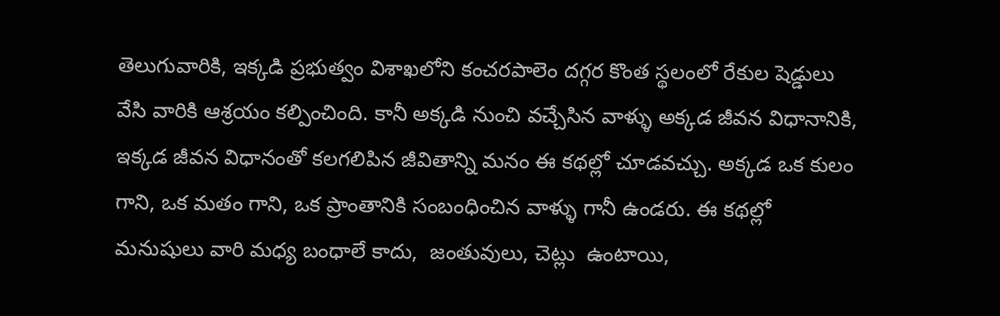తెలుగువారికి, ఇక్కడి ప్రభుత్వం విశాఖలోని కంచరపాలెం దగ్గర కొంత స్థలంలో రేకుల షెడ్డులు వేసి వారికి ఆశ్రయం కల్పించింది. కానీ అక్కడి నుంచి వచ్చేసిన వాళ్ళు అక్కడ జీవన విధానానికి, ఇక్కడ జీవన విధానంతో కలగలిపిన జీవితాన్ని మనం ఈ కథల్లో చూడవచ్చు. అక్కడ ఒక కులం గాని, ఒక మతం గాని, ఒక ప్రాంతానికి సంబంధించిన వాళ్ళు గానీ ఉండరు. ఈ కథల్లో  మనుషులు వారి మధ్య బంధాలే కాదు,  జంతువులు, చెట్లు  ఉంటాయి,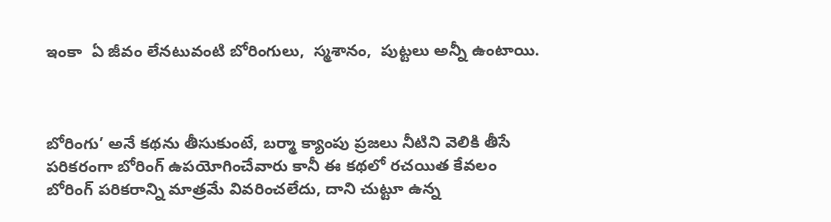ఇంకా  ఏ జీవం లేనటువంటి బోరింగులు,  స్మశానం,  పుట్టలు అన్నీ ఉంటాయి.



బోరింగు’ అనే కథను తీసుకుంటే, బర్మా క్యాంపు ప్రజలు నీటిని వెలికి తీసే పరికరంగా బోరింగ్ ఉపయోగించేవారు కానీ ఈ కథలో రచయిత కేవలం బోరింగ్ పరికరాన్ని మాత్రమే వివరించలేదు, దాని చుట్టూ ఉన్న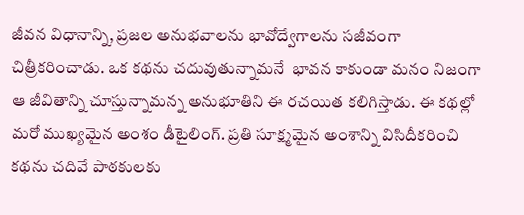జీవన విధానాన్ని, ప్రజల అనుభవాలను భావోద్వేగాలను సజీవంగా చిత్రీకరించాడు. ఒక కథను చదువుతున్నామనే  భావన కాకుండా మనం నిజంగా ఆ జీవితాన్ని చూస్తున్నామన్న అనుభూతిని ఈ రచయిత కలిగిస్తాడు. ఈ కథల్లో మరో ముఖ్యమైన అంశం డీటైలింగ్. ప్రతి సూక్ష్మమైన అంశాన్ని విసిదీకరించి కథను చదివే పాఠకులకు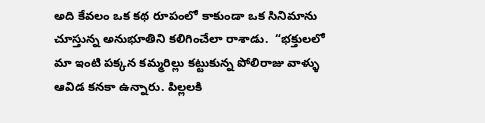అది కేవలం ఒక కథ రూపంలో కాకుండా ఒక సినిమాను చూస్తున్న అనుభూతిని కలిగించేలా రాశాడు.  “భక్తులలో మా ఇంటి పక్కన కమ్మరిల్లు కట్టుకున్న పోలిరాజు వాళ్ళు ఆవిడ కనకా ఉన్నారు. పిల్లలకి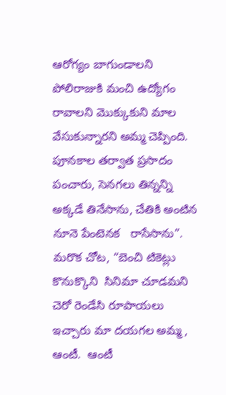ఆరోగ్యం బాగుండాలని పోలిరాజుకి మంచి ఉద్యోగం రావాలని మొక్కుకుని మాల వేసుకున్నారని అమ్మ చెప్పింది.  పూనకాల తర్వాత ప్రసాదం పంచారు, సెనగలు తిన్నన్ని  అక్కడే తినేసాను, చేతికి అంటిన  నూనె పేంటెనక   రాసేసాను”.  మరొక చోట, “బెంచి టికెట్లు కొనుక్కొని  సినిమా చూడమని చెరో రెండేసి రూపాయలు ఇచ్చారు మా దయగల అమ్మ, ఆంటీ.  ఆంటీ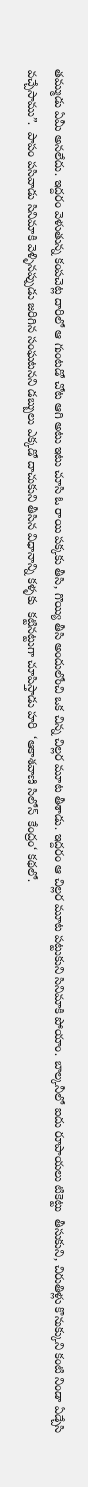తమ్ముడు ఏమీ అనలేదు. ఇద్దరం వెళుతున్న కంపచెట్ల దారిలో ఆ గుంటడో చోట ఆగి అటు ఇటు చూసి ఓ రాయి పక్కకు తీసి, గొయ్యి తీసి అందులోంచి ఒక చిన్న చిల్లర మూట తీశాడు. ఇద్దరం ఆ చిల్లర మూట పట్టుకుని సినిమాకి పోయాం. బాల్కనీలో ఐదు రూపాయలు టికెట్టు  తీసుకుని, చిరుతిళ్లు కొనుక్కుని కంటి నిండా ఏడ్చేసి  వచ్చేసాము”.  పాపం పసివాడు సినిమాకి వెళ్ళినప్పుడు జరిగిన సంఘటనని డబ్బులు ఎక్కడో దాచుకుని తీసిన విధానాన్ని కళ్ళకు  కట్టినట్టుగా చూపిస్తాడు హరి  ‘ఆకాశవాణి సిలోన్  కేంద్రం‘ కథలో.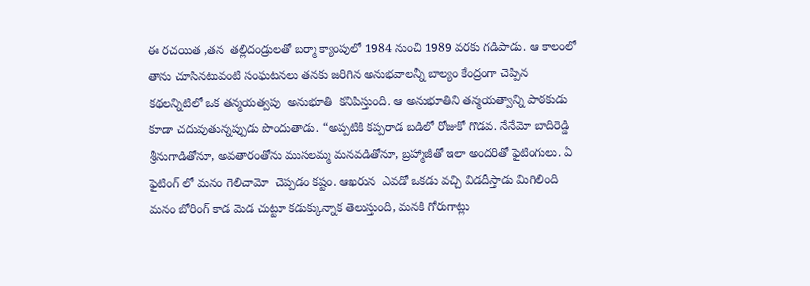ఈ రచయిత ,తన  తల్లిదండ్రులతో బర్మా క్యాంపులో 1984 నుంచి 1989 వరకు గడిపాడు. ఆ కాలంలో తాను చూసినటువంటి సంఘటనలు తనకు జరిగిన అనుభవాలన్నీ బాల్యం కేంద్రంగా చెప్పిన కథలన్నిటిలో ఒక తన్మయత్వపు  అనుభూతి  కనిపిస్తుంది. ఆ అనుభూతిని తన్మయత్వాన్ని పాఠకుడు  కూడా చదువుతున్నప్పుడు పొందుతాడు. “అప్పటికి కప్పరాడ బడిలో రోజుకో గొడవ. నేనేమో బాదిరెడ్డి  శ్రీనుగాడితోనూ, అవతారంతోను ముసలమ్మ మనవడితోనూ, బ్రహ్మాజీతో ఇలా అందరితో ఫైటింగులు. ఏ ఫైటింగ్ లో మనం గెలిచామో  చెప్పడం కష్టం. ఆఖరున  ఎవడో ఒకడు వచ్చి విడదీస్తాడు మిగిలింది మనం బోరింగ్ కాడ మెడ చుట్టూ కడుక్కున్నాక తెలుస్తుంది, మనకి గోరుగాట్లు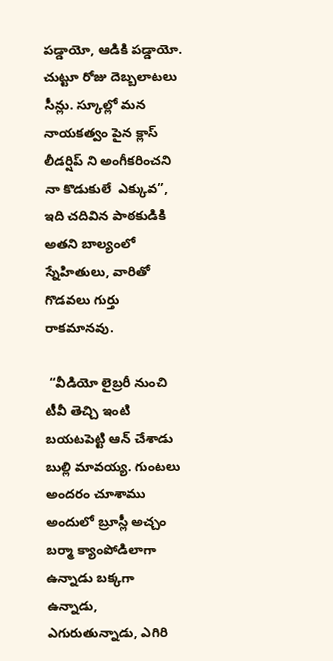పడ్డాయో, ఆడికి పడ్డాయో.  చుట్టూ రోజు దెబ్బలాటలు సీన్లు. స్కూల్లో మన నాయకత్వం పైన క్లాస్ లీడర్షిప్ ని అంగీకరించని నా కొడుకులే  ఎక్కువ”, ఇది చదివిన పాఠకుడికి అతని బాల్యంలో స్నేహితులు, వారితో గొడవలు గుర్తు రాకమానవు.

 “వీడియో లైబ్రరీ నుంచి టీవీ తెచ్చి ఇంటి బయటపెట్టి ఆన్ చేశాడు  బుల్లి మావయ్య. గుంటలు అందరం చూశాము అందులో బ్రూస్లీ అచ్చం బర్మా క్యాంపోడిలాగా ఉన్నాడు బక్కగా ఉన్నాడు, ఎగురుతున్నాడు, ఎగిరి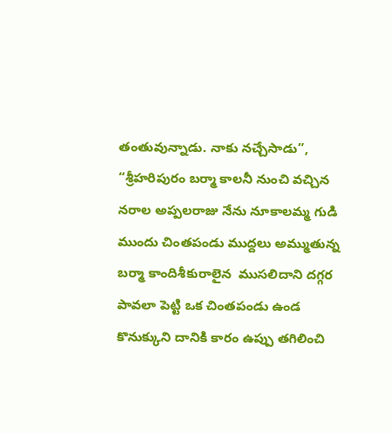తంతువున్నాడు. నాకు నచ్చేసాడు”, “శ్రీహరిపురం బర్మా కాలనీ నుంచి వచ్చిన నరాల అప్పలరాజు నేను నూకాలమ్మ గుడి ముందు చింతపండు ముద్దలు అమ్ముతున్న బర్మా కాందిశీకురాలైన  ముసలిదాని దగ్గర పావలా పెట్టి ఒక చింతపండు ఉండ కొనుక్కుని దానికి కారం ఉప్పు తగిలించి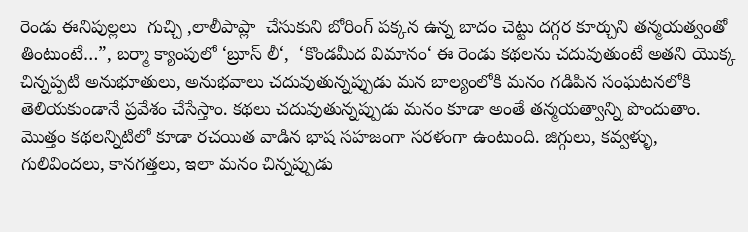రెండు ఈనిపుల్లలు  గుచ్చి ,లాలీపాప్లా  చేసుకుని బోరింగ్ పక్కన ఉన్న బాదం చెట్టు దగ్గర కూర్చుని తన్మయత్వంతో తింటుంటే…”, బర్మా క్యాంపులో ‘బ్రూస్ లీ‘,  ‘కొండమీద విమానం‘ ఈ రెండు కథలను చదువుతుంటే అతని యొక్క  చిన్నప్పటి అనుభూతులు, అనుభవాలు చదువుతున్నప్పుడు మన బాల్యంలోకి మనం గడిపిన సంఘటనలోకి తెలియకుండానే ప్రవేశం చేసేస్తాం. కథలు చదువుతున్నప్పుడు మనం కూడా అంతే తన్మయత్వాన్ని పొందుతాం. మొత్తం కథలన్నిటిలో కూడా రచయిత వాడిన భాష సహజంగా సరళంగా ఉంటుంది. జిగ్గులు, కవ్వళ్ళు, గులివిందలు, కానగత్తలు, ఇలా మనం చిన్నప్పుడు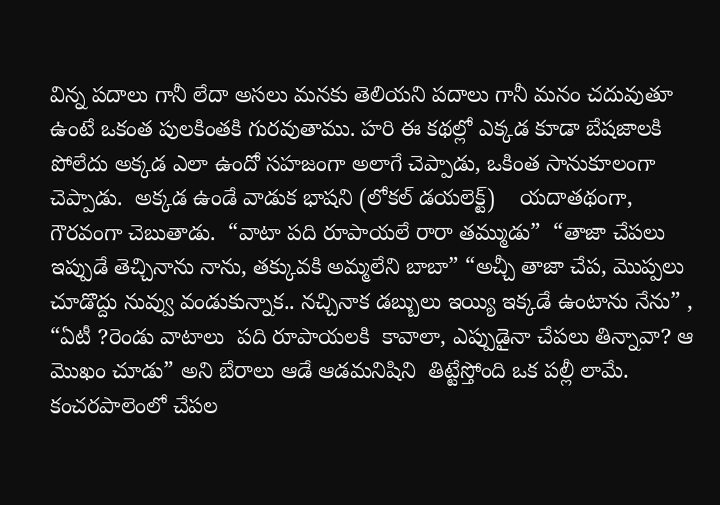విన్న పదాలు గానీ లేదా అసలు మనకు తెలియని పదాలు గానీ మనం చదువుతూ ఉంటే ఒకంత పులకింతకి గురవుతాము. హరి ఈ కథల్లో ఎక్కడ కూడా బేషజాలకి పోలేదు అక్కడ ఎలా ఉందో సహజంగా అలాగే చెప్పాడు, ఒకింత సానుకూలంగా చెప్పాడు.  అక్కడ ఉండే వాడుక భాషని (లోకల్ డయలెక్ట్)    యదాతథంగా,   గౌరవంగా చెబుతాడు.  “వాటా పది రూపాయలే రారా తమ్ముడు”  “తాజా చేపలు ఇప్పుడే తెచ్చినాను నాను, తక్కువకి అమ్మలేని బాబా” “అచ్చీ తాజా చేప, మొప్పలు  చూడొద్దు నువ్వు వండుకున్నాక.. నచ్చినాక డబ్బులు ఇయ్యి ఇక్కడే ఉంటాను నేను” , “ఏటీ ?రెండు వాటాలు  పది రూపాయలకి  కావాలా, ఎప్పుడైనా చేపలు తిన్నావా? ఆ మొఖం చూడు” అని బేరాలు ఆడే ఆడమనిషిని  తిట్టేస్తోంది ఒక పల్లీ లామే.  కంచరపాలెంలో చేపల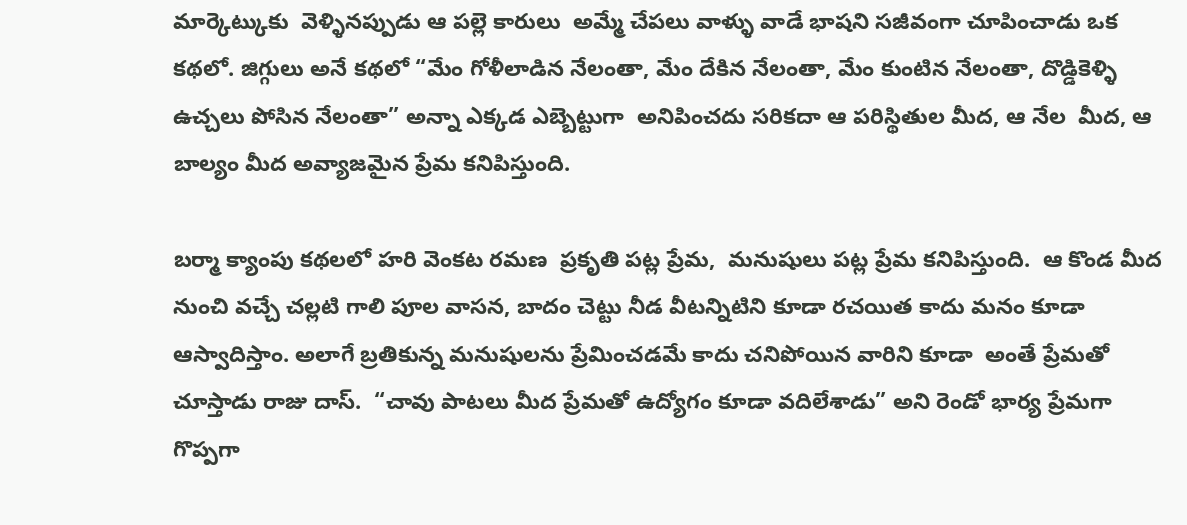మార్కెట్కుకు  వెళ్ళినప్పుడు ఆ పల్లె కారులు  అమ్మే చేపలు వాళ్ళు వాడే భాషని సజీవంగా చూపించాడు ఒక కథలో. జిగ్గులు అనే కథలో “మేం గోళీలాడిన నేలంతా, మేం దేకిన నేలంతా, మేం కుంటిన నేలంతా, దొడ్డికెళ్ళి ఉచ్చలు పోసిన నేలంతా” అన్నా ఎక్కడ ఎబ్బెట్టుగా  అనిపించదు సరికదా ఆ పరిస్థితుల మీద, ఆ నేల  మీద, ఆ బాల్యం మీద అవ్యాజమైన ప్రేమ కనిపిస్తుంది.

బర్మా క్యాంపు కథలలో హరి వెంకట రమణ  ప్రకృతి పట్ల ప్రేమ,  మనుషులు పట్ల ప్రేమ కనిపిస్తుంది.  ఆ కొండ మీద నుంచి వచ్చే చల్లటి గాలి పూల వాసన, బాదం చెట్టు నీడ వీటన్నిటిని కూడా రచయిత కాదు మనం కూడా ఆస్వాదిస్తాం. అలాగే బ్రతికున్న మనుషులను ప్రేమించడమే కాదు చనిపోయిన వారిని కూడా  అంతే ప్రేమతో చూస్తాడు రాజు దాస్.  “చావు పాటలు మీద ప్రేమతో ఉద్యోగం కూడా వదిలేశాడు” అని రెండో భార్య ప్రేమగా గొప్పగా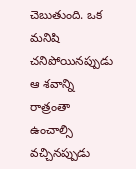చెబుతుంది. ఒక మనిషి చనిపోయినప్పుడు ఆ శవాన్ని రాత్రంతా ఉంచాల్సి వచ్చినప్పుడు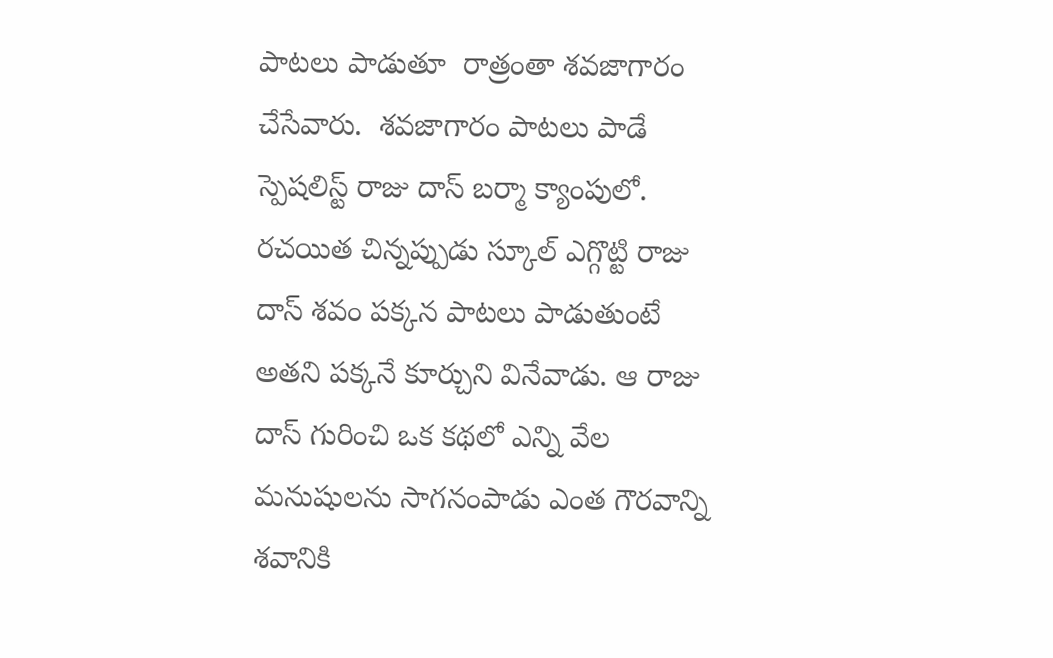పాటలు పాడుతూ  రాత్రంతా శవజాగారం చేసేవారు.  శవజాగారం పాటలు పాడే స్పెషలిస్ట్ రాజు దాస్ బర్మా క్యాంపులో. రచయిత చిన్నప్పుడు స్కూల్ ఎగ్గొట్టి రాజు దాస్ శవం పక్కన పాటలు పాడుతుంటే అతని పక్కనే కూర్చుని వినేవాడు. ఆ రాజు దాస్ గురించి ఒక కథలో ఎన్ని వేల మనుషులను సాగనంపాడు ఎంత గౌరవాన్ని శవానికి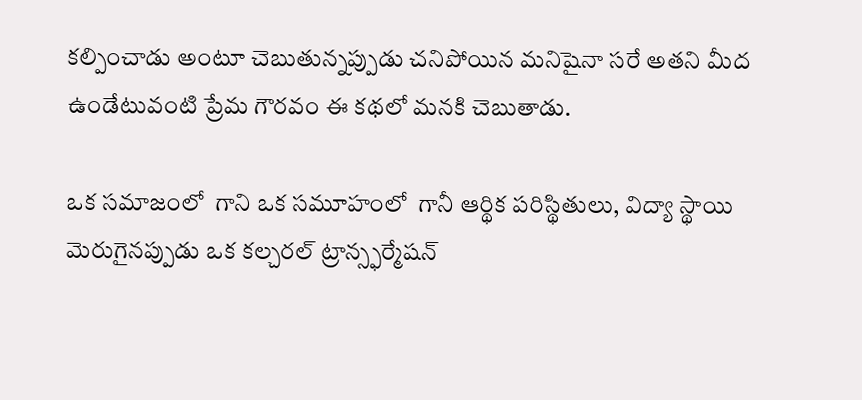కల్పించాడు అంటూ చెబుతున్నప్పుడు చనిపోయిన మనిషైనా సరే అతని మీద ఉండేటువంటి ప్రేమ గౌరవం ఈ కథలో మనకి చెబుతాడు.

ఒక సమాజంలో  గాని ఒక సమూహంలో  గానీ ఆర్థిక పరిస్థితులు, విద్యా స్థాయి మెరుగైనప్పుడు ఒక కల్చరల్ ట్రాన్స్ఫర్మేషన్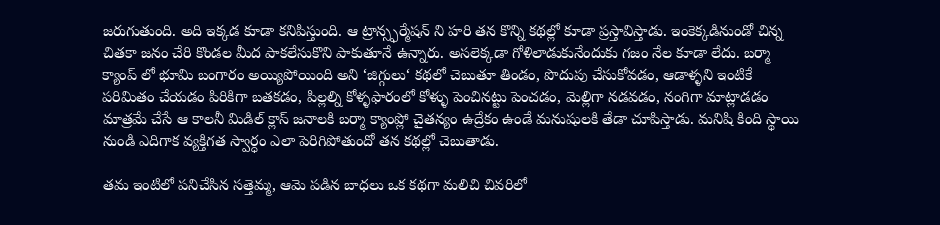జరుగుతుంది. అది ఇక్కడ కూడా కనిపిస్తుంది. ఆ ట్రాన్స్ఫర్మేషన్ ని హరి తన కొన్ని కథల్లో కూడా ప్రస్తావిస్తాడు. ఇంకెక్కడినుండో చిన్న చితకా జనం చేరి కొండల మీద పాకలేసుకొని పాకుతూనే ఉన్నారు. అసలెక్కడా గోళిలాడుకునేందుకు గజం నేల కూడా లేదు. బర్మా క్యాంప్ లో భూమి బంగారం అయ్యిపోయింది అని ‘జిగ్గులు‘ కథలో చెబుతూ తిండం, పొదుపు చేసుకోవడం, ఆడాళ్ళని ఇంటికే పరిమితం చేయడం పిరికిగా బతకడం, పిల్లల్ని కోళ్ళఫారంలో కోళ్ళు పెంచినట్టు పెంచడం, మెల్లిగా నడవడం, నంగిగా మాట్లాడడం మాత్రమే చేసే ఆ కాలనీ మిడిల్ క్లాస్ జనాలకి బర్మా క్యాంప్లో చైతన్యం ఉద్రేకం ఉండే మనుషులకి తేడా చూపిస్తాడు. మనిషి కింది స్థాయి నుండి ఎదిగాక వ్యక్తిగత స్వార్ధం ఎలా పెరిగిపోతుందో తన కథల్లో చెబుతాడు.

తమ ఇంటిలో పనిచేసిన సత్తెమ్మ, ఆమె పడిన బాధలు ఒక కథగా మలిచి చివరిలో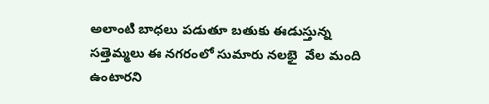అలాంటి బాధలు పడుతూ బతుకు ఈడుస్తున్న  సత్తెమ్మలు ఈ నగరంలో సుమారు నలభై  వేల మంది ఉంటారని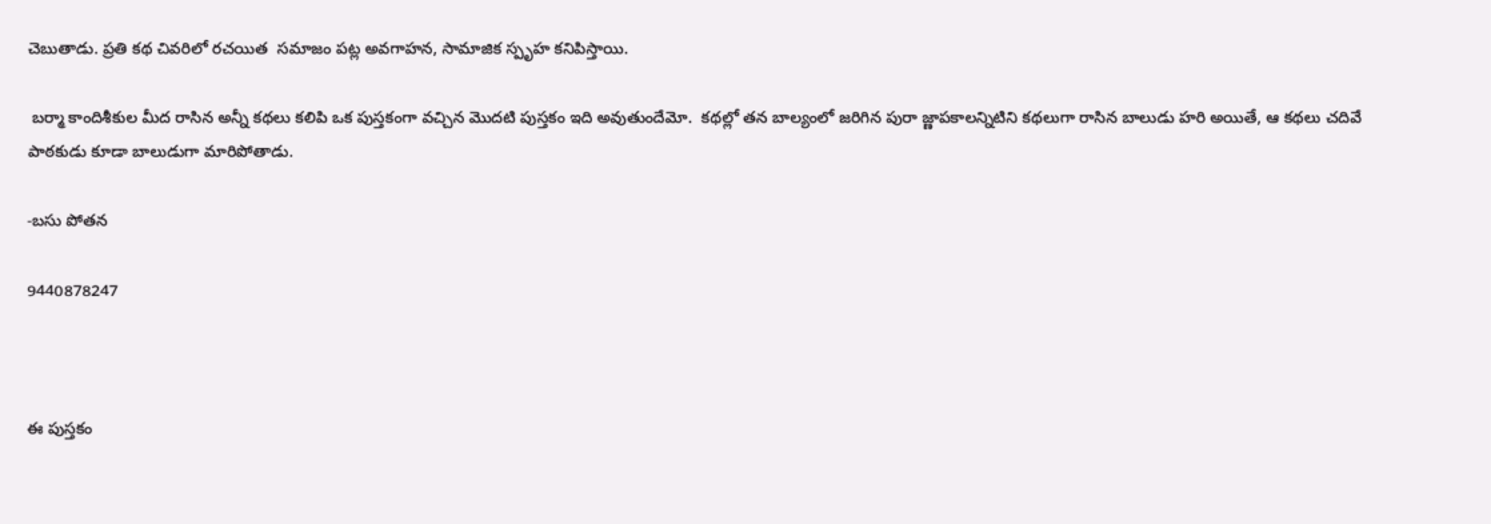చెబుతాడు. ప్రతి కథ చివరిలో రచయిత  సమాజం పట్ల అవగాహన, సామాజిక స్పృహ కనిపిస్తాయి.

 బర్మా కాందిశీకుల మీద రాసిన అన్నీ కథలు కలిపి ఒక పుస్తకంగా వచ్చిన మొదటి పుస్తకం ఇది అవుతుందేమో.  కథల్లో తన బాల్యంలో జరిగిన పురా జ్ణాపకాలన్నిటిని కథలుగా రాసిన బాలుడు హరి అయితే, ఆ కథలు చదివే   పాఠకుడు కూడా బాలుడుగా మారిపోతాడు.

-బసు పోతన

9440878247



ఈ పుస్తకం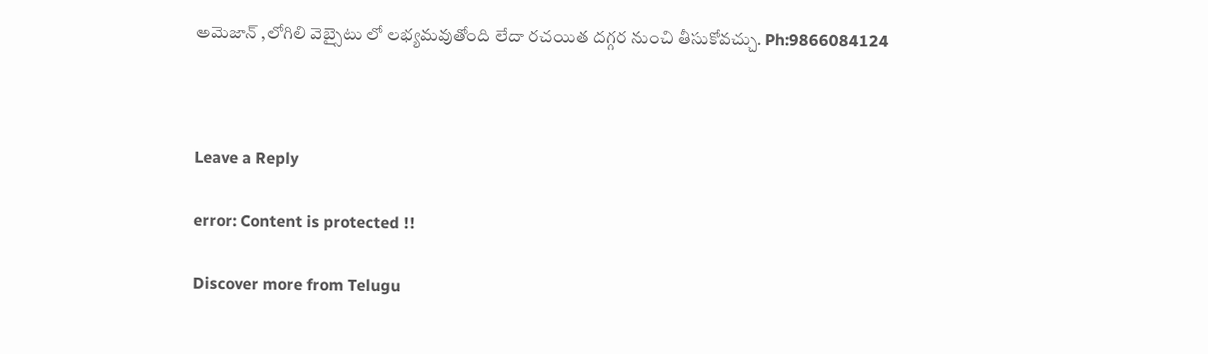అమెజాన్ ,లోగిలి వెబ్సైటు లో లభ్యమవుతోంది లేదా రచయిత దగ్గర నుంచి తీసుకోవచ్చు. Ph:9866084124



Leave a Reply

error: Content is protected !!

Discover more from Telugu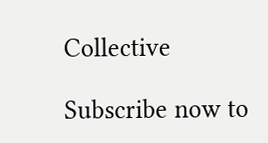Collective

Subscribe now to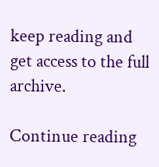keep reading and get access to the full archive.

Continue reading